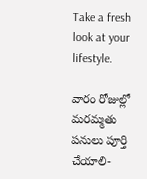Take a fresh look at your lifestyle.

వారం రోజుల్లో మరమ్మతు పనులు పూర్తి చేయాలి-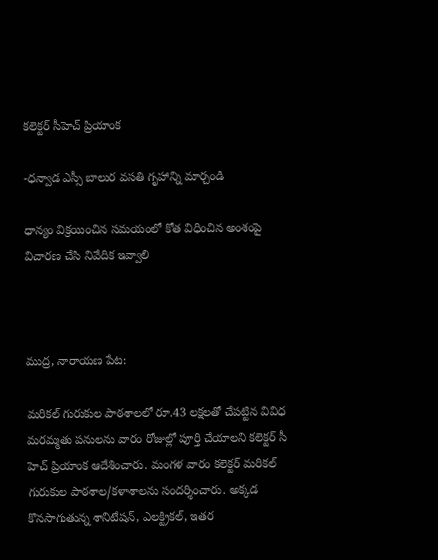కలెక్టర్ సీహెచ్ ప్రియాంక

-ధన్వాడ ఎస్సీ బాలుర వసతి గృహాన్ని మార్చండి

ధాన్యం విక్రయించిన సమయంలో కోత విధించిన అంశంపై విచారణ చేసి నివేదిక ఇవ్వాలి



ముద్ర, నారాయణ పేట:

మరికల్ గురుకుల పాఠశాలలో రూ.43 లక్షలతో చేపట్టిన వివిధ మరమ్మతు పనులను వారం రోజుల్లో పూర్తి చేయాలని కలెక్టర్ సీ హెచ్ ప్రియాంక ఆదేశించారు. మంగళ వారం కలెక్టర్ మరికల్ గురుకుల పాఠశాల/కళాశాలను సందర్శించారు. అక్కడ కొనసాగుతున్న శానిటేషన్, ఎలక్ట్రికల్, ఇతర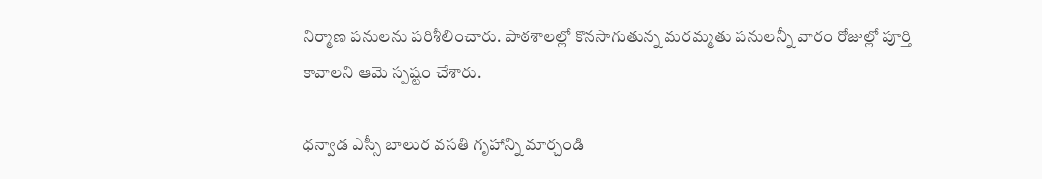నిర్మాణ పనులను పరిశీలించారు. పాఠశాలల్లో కొనసాగుతున్న మరమ్మతు పనులన్నీ వారం రోజుల్లో పూర్తి కావాలని ఆమె స్పష్టం చేశారు.

ధన్వాడ ఎస్సీ బాలుర వసతి గృహాన్ని మార్చండి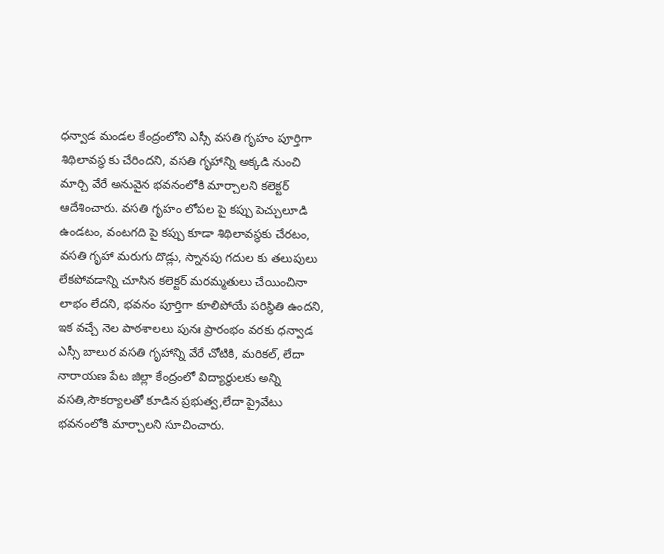ధన్వాడ మండల కేంద్రంలోని ఎస్సీ వసతి గృహం పూర్తిగా శిథిలావస్థ కు చేరిందని, వసతి గృహాన్ని అక్కడి నుంచి మార్చి వేరే అనువైన భవనంలోకి మార్చాలని కలెక్టర్ ఆదేశించారు. వసతి గృహం లోపల పై కప్పు పెచ్చులూడి ఉండటం, వంటగది పై కప్పు కూడా శిథిలావస్థకు చేరటం, వసతి గృహా మరుగు దొడ్లు, స్నానపు గదుల కు తలుపులు లేకపోవడాన్ని చూసిన కలెక్టర్ మరమ్మతులు చేయించినా లాభం లేదని, భవనం పూర్తిగా కూలిపోయే పరిస్థితి ఉందని, ఇక వచ్చే నెల పాఠశాలలు పునః ప్రారంభం వరకు ధన్వాడ ఎస్సీ బాలుర వసతి గృహాన్ని వేరే చోటికి, మరికల్, లేదా నారాయణ పేట జిల్లా కేంద్రంలో విద్యార్థులకు అన్ని వసతి,సౌకర్యాలతో కూడిన ప్రభుత్వ,లేదా ప్రైవేటు భవనంలోకి మార్చాలని సూచించారు.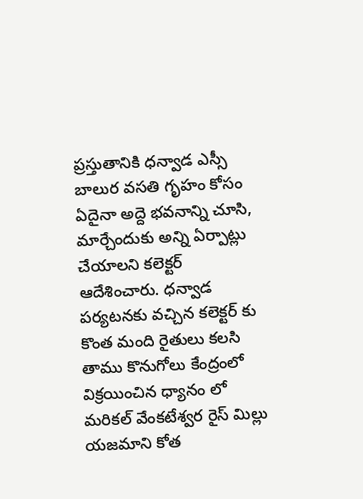ప్రస్తుతానికి ధన్వాడ ఎస్సీ బాలుర వసతి గృహం కోసం ఏదైనా అద్దె భవనాన్ని చూసి, మార్చేందుకు అన్ని ఏర్పాట్లు చేయాలని కలెక్టర్ ఆదేశించారు. ధన్వాడ పర్యటనకు వచ్చిన కలెక్టర్ కు కొంత మంది రైతులు కలసి తాము కొనుగోలు కేంద్రంలో విక్రయించిన ధ్యానం లో మరికల్ వేంకటేశ్వర రైస్ మిల్లు యజమాని కోత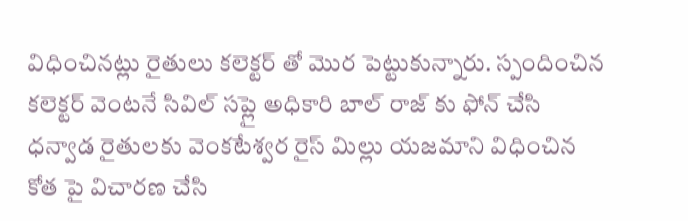విధించినట్లు రైతులు కలెక్టర్ తో మొర పెట్టుకున్నారు. స్పందించిన కలెక్టర్ వెంటనే సివిల్ సప్లై అధికారి బాల్ రాజ్ కు ఫోన్ చేసి ధన్వాడ రైతులకు వెంకటేశ్వర రైస్ మిల్లు యజమాని విధించిన కోత పై విచారణ చేసి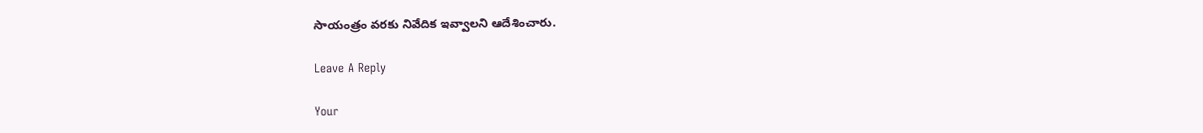సాయంత్రం వరకు నివేదిక ఇవ్వాలని ఆదేశించారు.

Leave A Reply

Your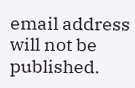email address will not be published.